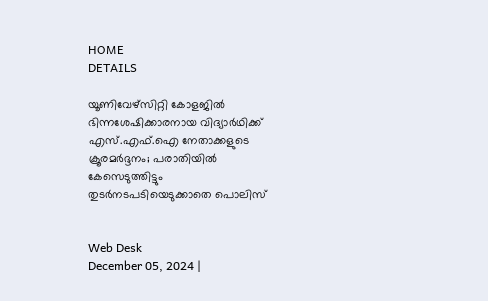HOME
DETAILS

യൂണിവേഴ്‌സിറ്റി കോളജില്‍ ഭിന്നശേഷിക്കാരനായ വിദ്യാര്‍ഥിക്ക് എസ്.എഫ്.ഐ നേതാക്കളുടെ ക്രൂരമര്‍ദ്ദനം; പരാതിയില്‍ കേസെടുത്തിട്ടും തുടര്‍നടപടിയെടുക്കാതെ പൊലിസ്


Web Desk
December 05, 2024 |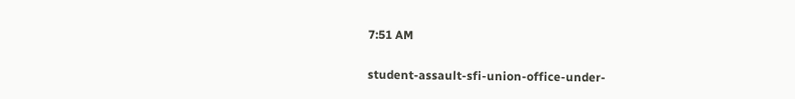7:51 AM

student-assault-sfi-union-office-under-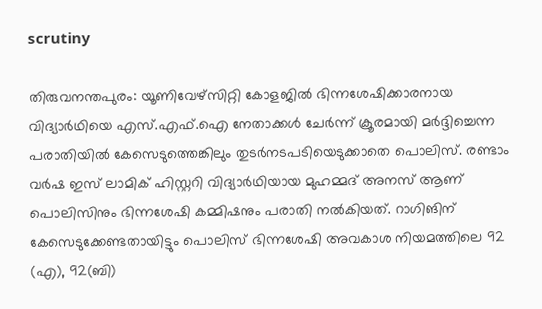scrutiny

തിരുവനന്തപുരം: യൂണിവേഴ്‌സിറ്റി കോളജില്‍ ഭിന്നശേഷിക്കാരനായ വിദ്യാര്‍ഥിയെ എസ്.എഫ്.ഐ നേതാക്കള്‍ ചേര്‍ന്ന് ക്രൂരമായി മര്‍ദ്ദിച്ചെന്ന പരാതിയില്‍ കേസെടുത്തെങ്കിലും തുടര്‍നടപടിയെടുക്കാതെ പൊലിസ്. രണ്ടാം വര്‍ഷ ഇസ് ലാമിക് ഹിസ്റ്ററി വിദ്യാര്‍ഥിയായ മുഹമ്മദ് അനസ് ആണ് പൊലിസിനും ഭിന്നശേഷി കമ്മിഷനും പരാതി നല്‍കിയത്. റാഗിങിന് കേസെടുക്കേണ്ടതായിട്ടും പൊലിസ് ഭിന്നശേഷി അവകാശ നിയമത്തിലെ 92 (എ), 92(ബി)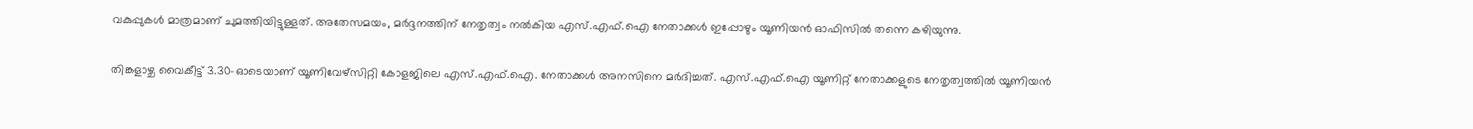വകുപ്പുകള്‍ മാത്രമാണ് ചുമത്തിയിട്ടുള്ളത്. അതേസമയം, മര്‍ദ്ദനത്തിന് നേതൃത്വം നല്‍കിയ എസ്.എഫ്.ഐ നേതാക്കള്‍ ഇപ്പോഴും യൂണിയന്‍ ഓഫിസില്‍ തന്നെ കഴിയുന്നു.

തിങ്കളാഴ്ച വൈകീട്ട് 3.30-ഓടെയാണ് യൂണിവേഴ്‌സിറ്റി കോളജിലെ എസ്.എഫ്.ഐ. നേതാക്കള്‍ അനസിനെ മര്‍ദിച്ചത്. എസ്.എഫ്.ഐ യൂണിറ്റ് നേതാക്കളുടെ നേതൃത്വത്തില്‍ യൂണിയന്‍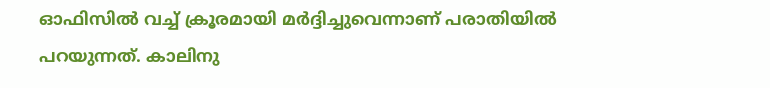ഓഫിസില്‍ വച്ച് ക്രൂരമായി മര്‍ദ്ദിച്ചുവെന്നാണ് പരാതിയില്‍ പറയുന്നത്. കാലിനു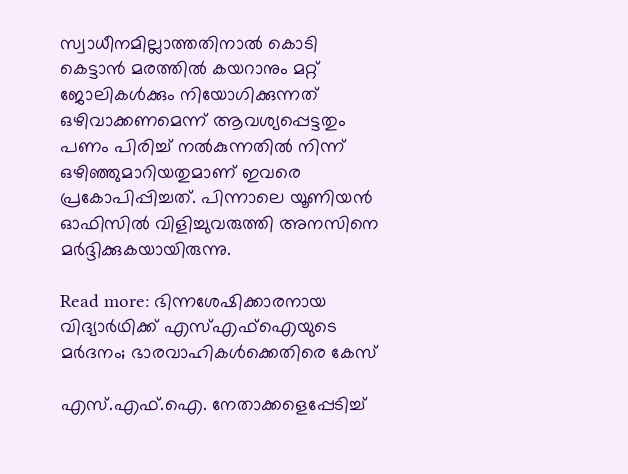സ്വാധീനമില്ലാത്തതിനാല്‍ കൊടി കെട്ടാന്‍ മരത്തില്‍ കയറാനും മറ്റ് ജോലികള്‍ക്കും നിയോഗിക്കുന്നത് ഒഴിവാക്കണമെന്ന് ആവശ്യപ്പെട്ടതും പണം പിരിച്ച് നല്‍കുന്നതില്‍ നിന്ന് ഒഴിഞ്ഞുമാറിയതുമാണ് ഇവരെ പ്രകോപിപ്പിച്ചത്. പിന്നാലെ യൂണിയന്‍ ഓഫിസില്‍ വിളിച്ചുവരുത്തി അനസിനെ മര്‍ദ്ദിക്കുകയായിരുന്നു.

Read more: ഭിന്നശേഷിക്കാരനായ വിദ്യാർഥിക്ക് എസ്എഫ്ഐയുടെ മർദനം; ഭാരവാഹികൾക്കെതിരെ കേസ്

എസ്.എഫ്.ഐ. നേതാക്കളെപ്പേടിച്ച്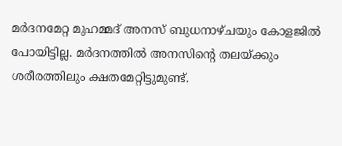മര്‍ദനമേറ്റ മുഹമ്മദ് അനസ് ബുധനാഴ്ചയും കോളജില്‍ പോയിട്ടില്ല. മര്‍ദനത്തില്‍ അനസിന്റെ തലയ്ക്കും ശരീരത്തിലും ക്ഷതമേറ്റിട്ടുമുണ്ട്.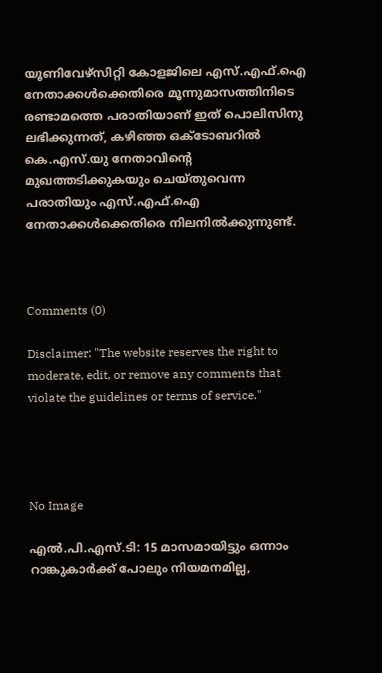യൂണിവേഴ്‌സിറ്റി കോളജിലെ എസ്.എഫ്.ഐ നേതാക്കള്‍ക്കെതിരെ മൂന്നുമാസത്തിനിടെ രണ്ടാമത്തെ പരാതിയാണ് ഇത് പൊലിസിനു ലഭിക്കുന്നത്, കഴിഞ്ഞ ഒക്ടോബറില്‍ കെ.എസ്.യു നേതാവിന്റെ മുഖത്തടിക്കുകയും ചെയ്തുവെന്ന പരാതിയും എസ്.എഫ്.ഐ നേതാക്കള്‍ക്കെതിരെ നിലനില്‍ക്കുന്നുണ്ട്.



Comments (0)

Disclaimer: "The website reserves the right to moderate, edit, or remove any comments that violate the guidelines or terms of service."




No Image

എല്‍.പി.എസ്.ടി: 15 മാസമായിട്ടും ഒന്നാം റാങ്കുകാര്‍ക്ക് പോലും നിയമനമില്ല,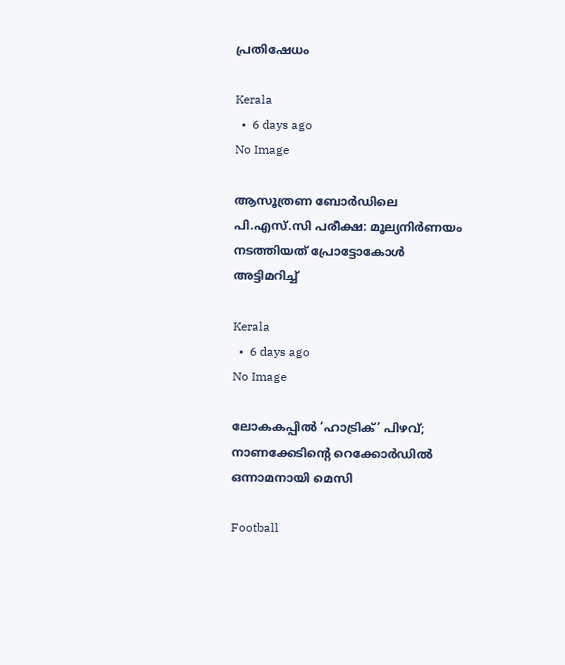പ്രതിഷേധം

Kerala
  •  6 days ago
No Image

ആസൂത്രണ ബോര്‍ഡിലെ പി.എസ്.സി പരീക്ഷ: മൂല്യനിര്‍ണയം നടത്തിയത് പ്രോട്ടോകോള്‍ അട്ടിമറിച്ച്

Kerala
  •  6 days ago
No Image

ലോകകപ്പിൽ ‘ഹാട്രിക്’ പിഴവ്; നാണക്കേടിന്റെ റെക്കോർഡിൽ ഒന്നാമനായി മെസി

Football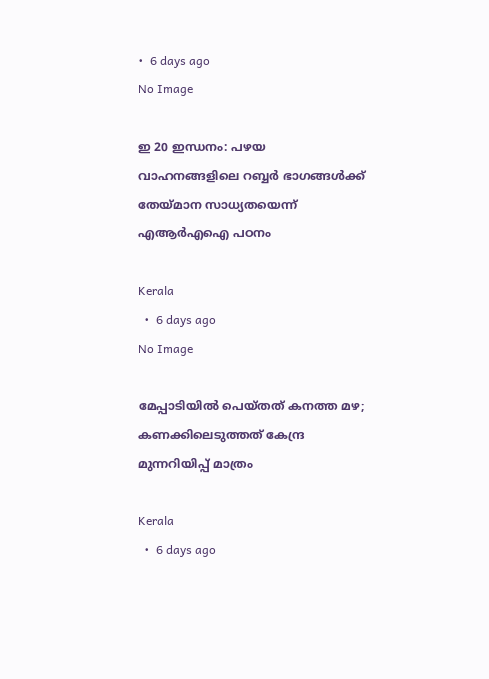•  6 days ago
No Image

ഇ 20 ഇന്ധനം: പഴയ വാഹനങ്ങളിലെ റബ്ബര്‍ ഭാഗങ്ങള്‍ക്ക് തേയ്മാന സാധ്യതയെന്ന് എആര്‍എഐ പഠനം

Kerala
  •  6 days ago
No Image

മേപ്പാടിയിൽ പെയ്തത് കനത്ത മഴ; കണക്കിലെടുത്തത് കേന്ദ്ര മുന്നറിയിപ്പ് മാത്രം

Kerala
  •  6 days ago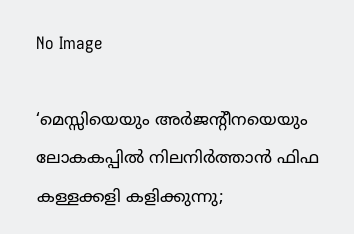No Image

‘മെസ്സിയെയും അർജന്റീനയെയും ലോകകപ്പിൽ നിലനിർത്താൻ ഫിഫ കള്ളക്കളി കളിക്കുന്നു;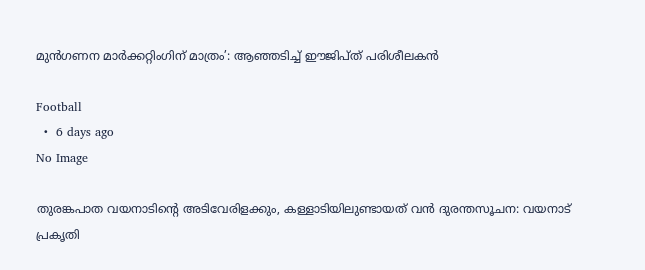മുൻഗണന മാർക്കറ്റിംഗിന് മാത്രം’: ആഞ്ഞടിച്ച് ഈജിപ്ത് പരിശീലകൻ

Football
  •  6 days ago
No Image

തുരങ്കപാത വയനാടിന്റെ അടിവേരിളക്കും, കള്ളാടിയിലുണ്ടായത് വൻ ദുരന്തസൂചന: വയനാട് പ്രകൃതി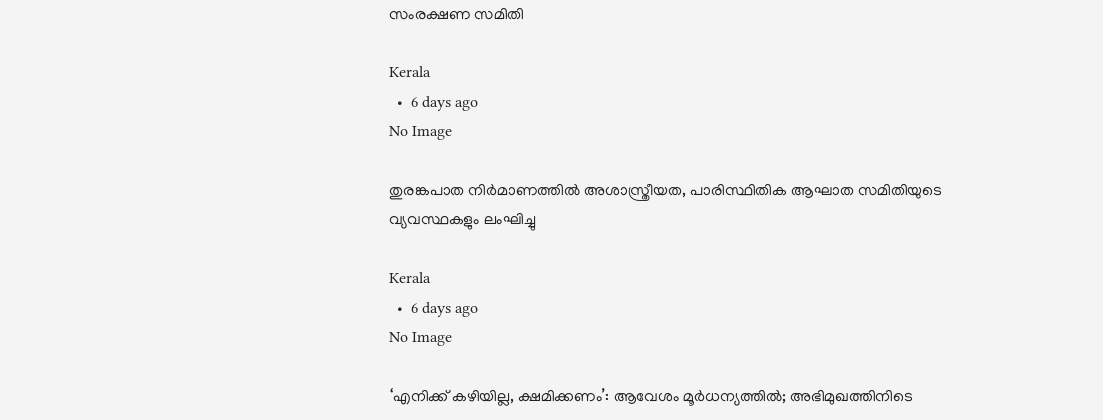സംരക്ഷണ സമിതി

Kerala
  •  6 days ago
No Image

തുരങ്കപാത നിർമാണത്തിൽ അശാസ്ത്രീയത, പാരിസ്ഥിതിക ആഘാത സമിതിയുടെ വ്യവസ്ഥകളും ലംഘിച്ചു

Kerala
  •  6 days ago
No Image

‘എനിക്ക് കഴിയില്ല, ക്ഷമിക്കണം’: ആവേശം മൂർധന്യത്തിൽ; അഭിമുഖത്തിനിടെ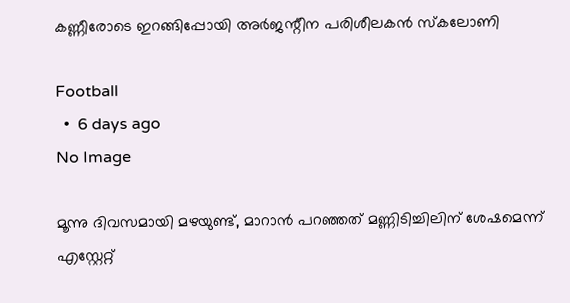കണ്ണീരോടെ ഇറങ്ങിപ്പോയി അർജന്റീന പരിശീലകൻ സ്കലോണി

Football
  •  6 days ago
No Image

മൂന്നു ദിവസമായി മഴയുണ്ട്, മാറാൻ പറഞ്ഞത് മണ്ണിടിച്ചിലിന് ശേഷമെന്ന് എസ്റ്റേറ്റ്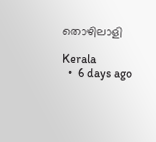തൊഴിലാളി

Kerala
  •  6 days ago